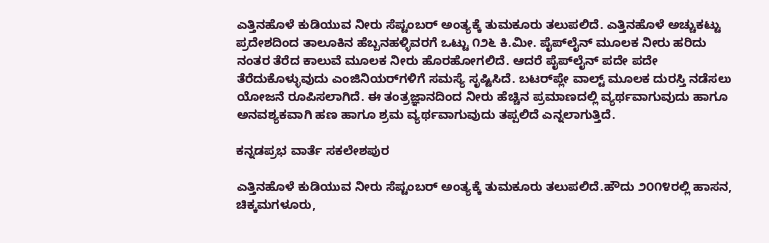ಎತ್ತಿನಹೊಳೆ ಕುಡಿಯುವ ನೀರು ಸೆಪ್ಟಂಬರ್ ಅಂತ್ಯಕ್ಕೆ ತುಮಕೂರು ತಲುಪಲಿದೆ. ಎತ್ತಿನಹೊಳೆ ಅಚ್ಚುಕಟ್ಟು ಪ್ರದೇಶದಿಂದ ತಾಲೂಕಿನ ಹೆಬ್ಬನಹಳ್ಳಿವರಗೆ ಒಟ್ಟು ೧೨೬ ಕಿ.ಮೀ. ಪೈಪ್‌ಲೈನ್ ಮೂಲಕ ನೀರು ಹರಿದು ನಂತರ ತೆರೆದ ಕಾಲುವೆ ಮೂಲಕ ನೀರು ಹೊರಹೋಗಲಿದೆ. ಆದರೆ ಪೈಪ್‌ಲೈನ್ ಪದೇ ಪದೇ ತೆರೆದುಕೊಳ್ಳುವುದು ಎಂಜಿನಿಯರ್‌ಗಳಿಗೆ ಸಮಸ್ಯೆ ಸೃಷ್ಟಿಸಿದೆ. ಬಟರ್‌ಪ್ಲೇ ವಾಲ್ಟ್ ಮೂಲಕ ದುರಸ್ತಿ ನಡೆಸಲು ಯೋಜನೆ ರೂಪಿಸಲಾಗಿದೆ. ಈ ತಂತ್ರಜ್ಞಾನದಿಂದ ನೀರು ಹೆಚ್ಚಿನ ಪ್ರಮಾಣದಲ್ಲಿ ವ್ಯರ್ಥವಾಗುವುದು ಹಾಗೂ ಅನವಶ್ಯಕವಾಗಿ ಹಣ ಹಾಗೂ ಶ್ರಮ ವ್ಯರ್ಥವಾಗುವುದು ತಪ್ಪಲಿದೆ ಎನ್ನಲಾಗುತ್ತಿದೆ.

ಕನ್ನಡಪ್ರಭ ವಾರ್ತೆ ಸಕಲೇಶಪುರ

ಎತ್ತಿನಹೊಳೆ ಕುಡಿಯುವ ನೀರು ಸೆಪ್ಟಂಬರ್ ಅಂತ್ಯಕ್ಕೆ ತುಮಕೂರು ತಲುಪಲಿದೆ.ಹೌದು ೨೦೧೪ರಲ್ಲಿ ಹಾಸನ, ಚಿಕ್ಕಮಗಳೂರು,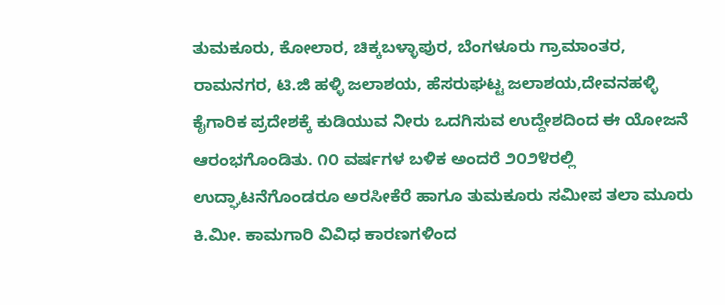ತುಮಕೂರು, ಕೋಲಾರ, ಚಿಕ್ಕಬಳ್ಳಾಪುರ, ಬೆಂಗಳೂರು ಗ್ರಾಮಾಂತರ, ರಾಮನಗರ, ಟಿ.ಜಿ ಹಳ್ಳಿ ಜಲಾಶಯ, ಹೆಸರುಘಟ್ಟ ಜಲಾಶಯ,ದೇವನಹಳ್ಳಿ ಕೈಗಾರಿಕ ಪ್ರದೇಶಕ್ಕೆ ಕುಡಿಯುವ ನೀರು ಒದಗಿಸುವ ಉದ್ದೇಶದಿಂದ ಈ ಯೋಜನೆ ಆರಂಭಗೊಂಡಿತು. ೧೦ ವರ್ಷಗಳ ಬಳಿಕ ಅಂದರೆ ೨೦೨೪ರಲ್ಲಿ ಉದ್ಘಾಟನೆಗೊಂಡರೂ ಅರಸೀಕೆರೆ ಹಾಗೂ ತುಮಕೂರು ಸಮೀಪ ತಲಾ ಮೂರು ಕಿ.ಮೀ. ಕಾಮಗಾರಿ ವಿವಿಧ ಕಾರಣಗಳಿಂದ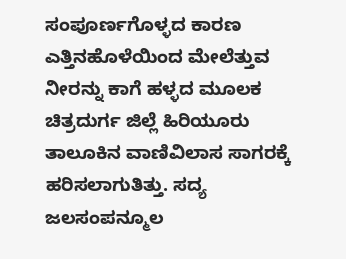ಸಂಪೂರ್ಣಗೊಳ್ಳದ ಕಾರಣ ಎತ್ತಿನಹೊಳೆಯಿಂದ ಮೇಲೆತ್ತುವ ನೀರನ್ನು ಕಾಗೆ ಹಳ್ಳದ ಮೂಲಕ ಚಿತ್ರದುರ್ಗ ಜಿಲ್ಲೆ ಹಿರಿಯೂರು ತಾಲೂಕಿನ ವಾಣಿವಿಲಾಸ ಸಾಗರಕ್ಕೆ ಹರಿಸಲಾಗುತಿತ್ತು. ಸದ್ಯ ಜಲಸಂಪನ್ಮೂಲ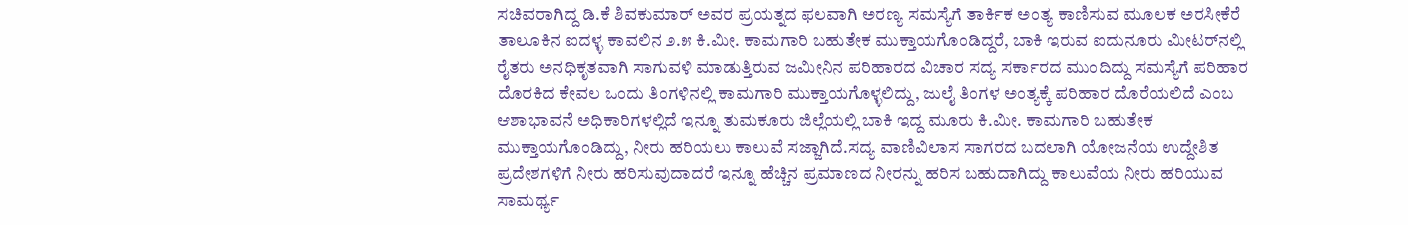ಸಚಿವರಾಗಿದ್ದ ಡಿ.ಕೆ ಶಿವಕುಮಾರ್ ಅವರ ಪ್ರಯತ್ನದ ಫಲವಾಗಿ ಅರಣ್ಯ ಸಮಸ್ಯೆಗೆ ತಾರ್ಕಿಕ ಅಂತ್ಯ ಕಾಣಿಸುವ ಮೂಲಕ ಅರಸೀಕೆರೆ ತಾಲೂಕಿನ ಐದಳ್ಳ ಕಾವಲಿನ ೨.೫ ಕಿ.ಮೀ. ಕಾಮಗಾರಿ ಬಹುತೇಕ ಮುಕ್ತಾಯಗೊಂಡಿದ್ದರೆ, ಬಾಕಿ ಇರುವ ಐದುನೂರು ಮೀಟರ್‌ನಲ್ಲಿ ರೈತರು ಅನಧಿಕೃತವಾಗಿ ಸಾಗುವಳಿ ಮಾಡುತ್ತಿರುವ ಜಮೀನಿನ ಪರಿಹಾರದ ವಿಚಾರ ಸದ್ಯ ಸರ್ಕಾರದ ಮುಂದಿದ್ದು ಸಮಸ್ಯೆಗೆ ಪರಿಹಾರ ದೊರಕಿದ ಕೇವಲ ಒಂದು ತಿಂಗಳಿನಲ್ಲಿ ಕಾಮಗಾರಿ ಮುಕ್ತಾಯಗೊಳ್ಳಲಿದ್ದು, ಜುಲೈ ತಿಂಗಳ ಅಂತ್ಯಕ್ಕೆ ಪರಿಹಾರ ದೊರೆಯಲಿದೆ ಎಂಬ ಆಶಾಭಾವನೆ ಅಧಿಕಾರಿಗಳಲ್ಲಿದೆ ಇನ್ನೂ ತುಮಕೂರು ಜಿಲ್ಲೆಯಲ್ಲಿ ಬಾಕಿ ಇದ್ದ ಮೂರು ಕಿ.ಮೀ. ಕಾಮಗಾರಿ ಬಹುತೇಕ ಮುಕ್ತಾಯಗೊಂಡಿದ್ದು, ನೀರು ಹರಿಯಲು ಕಾಲುವೆ ಸಜ್ಜಾಗಿದೆ.ಸದ್ಯ ವಾಣಿವಿಲಾಸ ಸಾಗರದ ಬದಲಾಗಿ ಯೋಜನೆಯ ಉದ್ದೇಶಿತ ಪ್ರದೇಶಗಳಿಗೆ ನೀರು ಹರಿಸುವುದಾದರೆ ಇನ್ನೂ ಹೆಚ್ಚಿನ ಪ್ರಮಾಣದ ನೀರನ್ನು ಹರಿಸ ಬಹುದಾಗಿದ್ದು ಕಾಲುವೆಯ ನೀರು ಹರಿಯುವ ಸಾಮರ್ಥ್ಯ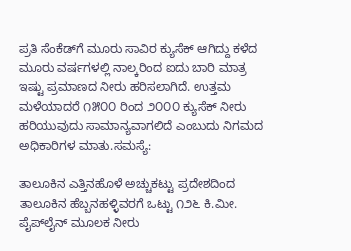ಪ್ರತಿ ಸೆಂಕೆಡ್‌ಗೆ ಮೂರು ಸಾವಿರ ಕ್ಯುಸೆಕ್‌ ಆಗಿದ್ದು ಕಳೆದ ಮೂರು ವರ್ಷಗಳಲ್ಲಿ ನಾಲ್ಕರಿಂದ ಐದು ಬಾರಿ ಮಾತ್ರ ಇಷ್ಟು ಪ್ರಮಾಣದ ನೀರು ಹರಿಸಲಾಗಿದೆ. ಉತ್ತಮ ಮಳೆಯಾದರೆ ೧೫೦೦ ರಿಂದ ೨೦೦೦ ಕ್ಯುಸೆಕ್‌ ನೀರು ಹರಿಯುವುದು ಸಾಮಾನ್ಯವಾಗಲಿದೆ ಎಂಬುದು ನಿಗಮದ ಅಧಿಕಾರಿಗಳ ಮಾತು.ಸಮಸ್ಯೆ:

ತಾಲೂಕಿನ ಎತ್ತಿನಹೊಳೆ ಅಚ್ಚುಕಟ್ಟು ಪ್ರದೇಶದಿಂದ ತಾಲೂಕಿನ ಹೆಬ್ಬನಹಳ್ಳಿವರಗೆ ಒಟ್ಟು ೧೨೬ ಕಿ.ಮೀ. ಪೈಪ್‌ಲೈನ್ ಮೂಲಕ ನೀರು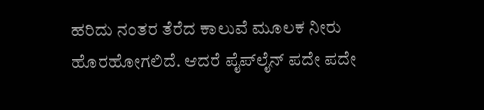ಹರಿದು ನಂತರ ತೆರೆದ ಕಾಲುವೆ ಮೂಲಕ ನೀರು ಹೊರಹೋಗಲಿದೆ. ಆದರೆ ಪೈಪ್‌ಲೈನ್ ಪದೇ ಪದೇ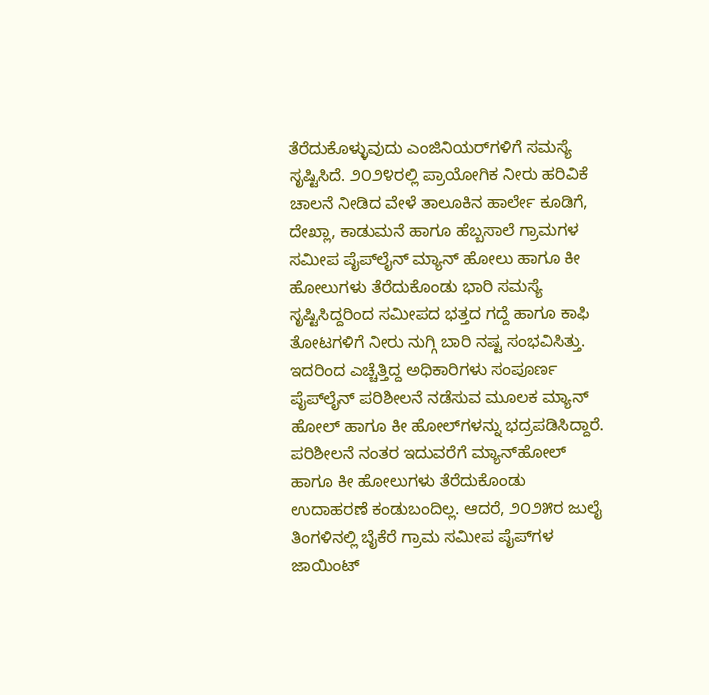ತೆರೆದುಕೊಳ್ಳುವುದು ಎಂಜಿನಿಯರ್‌ಗಳಿಗೆ ಸಮಸ್ಯೆ ಸೃಷ್ಟಿಸಿದೆ. ೨೦೨೪ರಲ್ಲಿ ಪ್ರಾಯೋಗಿಕ ನೀರು ಹರಿವಿಕೆ ಚಾಲನೆ ನೀಡಿದ ವೇಳೆ ತಾಲೂಕಿನ ಹಾರ್ಲೇ ಕೂಡಿಗೆ, ದೇಖ್ಲಾ, ಕಾಡುಮನೆ ಹಾಗೂ ಹೆಬ್ಬಸಾಲೆ ಗ್ರಾಮಗಳ ಸಮೀಪ ಪೈಪ್‌ಲೈನ್ ಮ್ಯಾನ್ ಹೋಲು ಹಾಗೂ ಕೀ ಹೋಲುಗಳು ತೆರೆದುಕೊಂಡು ಭಾರಿ ಸಮಸ್ಯೆ ಸೃಷ್ಟಿಸಿದ್ದರಿಂದ ಸಮೀಪದ ಭತ್ತದ ಗದ್ದೆ ಹಾಗೂ ಕಾಫಿ ತೋಟಗಳಿಗೆ ನೀರು ನುಗ್ಗಿ ಬಾರಿ ನಷ್ಟ ಸಂಭವಿಸಿತ್ತು. ಇದರಿಂದ ಎಚ್ಚೆತ್ತಿದ್ದ ಅಧಿಕಾರಿಗಳು ಸಂಪೂರ್ಣ ಪೈಪ್‌ಲೈನ್ ಪರಿಶೀಲನೆ ನಡೆಸುವ ಮೂಲಕ ಮ್ಯಾನ್ ಹೋಲ್‌ ಹಾಗೂ ಕೀ ಹೋಲ್‌ಗಳನ್ನು ಭದ್ರಪಡಿಸಿದ್ದಾರೆ. ಪರಿಶೀಲನೆ ನಂತರ ಇದುವರೆಗೆ ಮ್ಯಾನ್‌ಹೋಲ್‌ ಹಾಗೂ ಕೀ ಹೋಲುಗಳು ತೆರೆದುಕೊಂಡು ಉದಾಹರಣೆ ಕಂಡುಬಂದಿಲ್ಲ. ಆದರೆ, ೨೦೨೫ರ ಜುಲೈ ತಿಂಗಳಿನಲ್ಲಿ ಬೈಕೆರೆ ಗ್ರಾಮ ಸಮೀಪ ಪೈಪ್‌ಗಳ ಜಾಯಿಂಟ್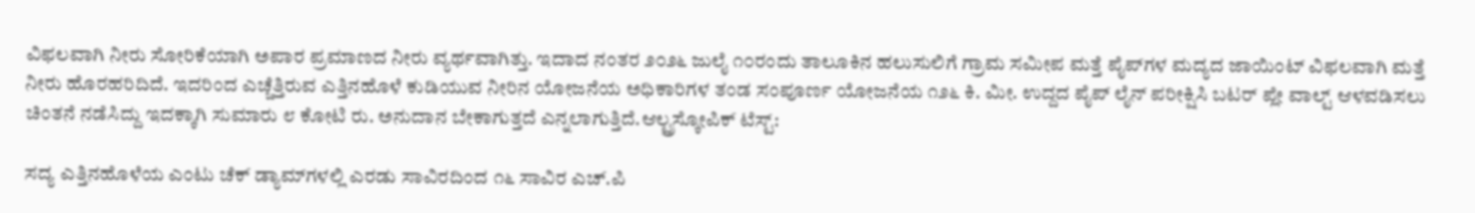ವಿಫಲವಾಗಿ ನೀರು ಸೋರಿಕೆಯಾಗಿ ಅಪಾರ ಪ್ರಮಾಣದ ನೀರು ವ್ಯರ್ಥವಾಗಿತ್ತು. ಇದಾದ ನಂತರ ೨೦೨೬ ಜುಲೈ ೧೦ರಂದು ತಾಲೂಕಿನ ಹಲುಸುಲಿಗೆ ಗ್ರಾಮ ಸಮೀಪ ಮತ್ತೆ ಪೈಪ್‌ಗಳ ಮದ್ಯದ ಜಾಯಿಂಟ್ ವಿಫಲವಾಗಿ ಮತ್ತೆ ನೀರು ಹೊರಹರಿದಿದೆ. ಇದರಿಂದ ಎಚ್ಚೆತ್ತಿರುವ ಎತ್ತಿನಹೊಳೆ ಕುಡಿಯುವ ನೀರಿನ ಯೋಜನೆಯ ಅಧಿಕಾರಿಗಳ ತಂಡ ಸಂಪೂರ್ಣ ಯೋಜನೆಯ ೧೨೬ ಕಿ. ಮೀ. ಉದ್ದದ ಪೈಪ್ ಲೈನ್ ಪರೀಕ್ಷಿಸಿ ಬಟರ್ ಪ್ಲೇ ವಾಲ್ಟ್ ಆಳವಡಿಸಲು ಚಿಂತನೆ ನಡೆಸಿದ್ದು ಇದಕ್ಕಾಗಿ ಸುಮಾರು ೮ ಕೋಟಿ ರು. ಅನುದಾನ ಬೇಕಾಗುತ್ತದೆ ಎನ್ನಲಾಗುತ್ತಿದೆ.ಆಲ್ಟ್ರಸ್ಕೋಪಿಕ್ ಟೆಸ್ಟ್:

ಸದ್ಯ ಎತ್ತಿನಹೊಳೆಯ ಎಂಟು ಚೆಕ್ ಡ್ಯಾಮ್‌ಗಳಲ್ಲಿ ಎರಡು ಸಾವಿರದಿಂದ ೧೬ ಸಾವಿರ ಎಚ್.ಪಿ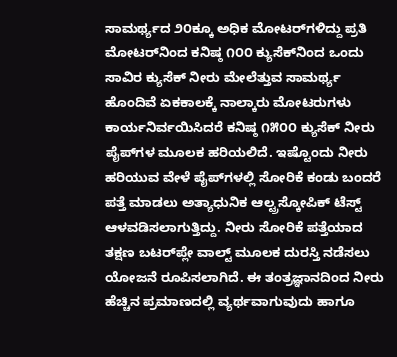ಸಾಮರ್ಥ್ಯದ ೨೦ಕ್ಕೂ ಅಧಿಕ ಮೋಟರ್‌ಗಳಿದ್ದು ಪ್ರತಿ ಮೋಟರ್‌ನಿಂದ ಕನಿಷ್ಠ ೧೦೦ ಕ್ಯುಸೆಕ್‌ನಿಂದ ಒಂದು ಸಾವಿರ ಕ್ಯುಸೆಕ್‌ ನೀರು ಮೇಲೆತ್ತುವ ಸಾಮರ್ಥ್ಯ ಹೊಂದಿವೆ ಏಕಕಾಲಕ್ಕೆ ನಾಲ್ಕಾರು ಮೋಟರುಗಳು ಕಾರ್ಯನಿರ್ವಯಿಸಿದರೆ ಕನಿಷ್ಠ ೧೫೦೦ ಕ್ಯುಸೆಕ್‌ ನೀರು ಪೈಪ್‌ಗಳ ಮೂಲಕ ಹರಿಯಲಿದೆ. ಇಷ್ಟೊಂದು ನೀರು ಹರಿಯುವ ವೇಳೆ ಪೈಪ್‌ಗಳಲ್ಲಿ ಸೋರಿಕೆ ಕಂಡು ಬಂದರೆ ಪತ್ತೆ ಮಾಡಲು ಅತ್ಯಾಧುನಿಕ ಆಲ್ಟ್ರಸ್ಕೋಪಿಕ್ ಟೆಸ್ಟ್ ಆಳವಡಿಸಲಾಗುತ್ತಿದ್ದು. ನೀರು ಸೋರಿಕೆ ಪತ್ತೆಯಾದ ತಕ್ಷಣ ಬಟರ್‌ಪ್ಲೇ ವಾಲ್ಟ್ ಮೂಲಕ ದುರಸ್ತಿ ನಡೆಸಲು ಯೋಜನೆ ರೂಪಿಸಲಾಗಿದೆ. ಈ ತಂತ್ರಜ್ಞಾನದಿಂದ ನೀರು ಹೆಚ್ಚಿನ ಪ್ರಮಾಣದಲ್ಲಿ ವ್ಯರ್ಥವಾಗುವುದು ಹಾಗೂ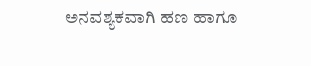ಅನವಶ್ಯಕವಾಗಿ ಹಣ ಹಾಗೂ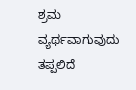ಶ್ರಮ ವ್ಯರ್ಥವಾಗುವುದು ತಪ್ಪಲಿದೆ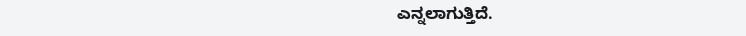ಎನ್ನಲಾಗುತ್ತಿದೆ.